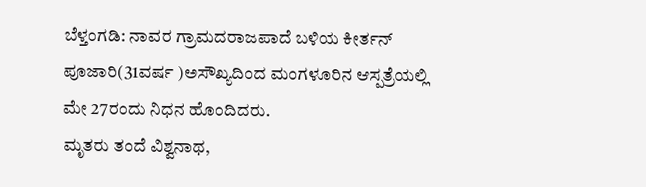ಬೆಳ್ತಂಗಡಿ: ನಾವರ ಗ್ರಾಮದರಾಜಪಾದೆ ಬಳಿಯ ಕೀರ್ತನ್ ಪೂಜಾರಿ(31ವರ್ಷ )ಅಸೌಖ್ಯದಿಂದ ಮಂಗಳೂರಿನ ಆಸ್ಪತ್ರೆಯಲ್ಲಿ ಮೇ 27ರಂದು ನಿಧನ ಹೊಂದಿದರು.
ಮೃತರು ತಂದೆ ವಿಶ್ವನಾಥ,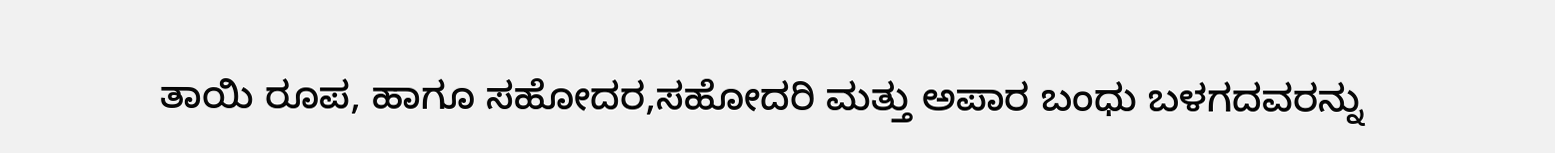ತಾಯಿ ರೂಪ, ಹಾಗೂ ಸಹೋದರ,ಸಹೋದರಿ ಮತ್ತು ಅಪಾರ ಬಂಧು ಬಳಗದವರನ್ನು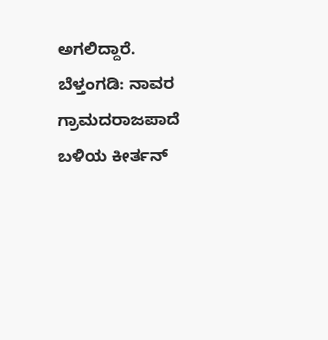ಅಗಲಿದ್ದಾರೆ.
ಬೆಳ್ತಂಗಡಿ: ನಾವರ ಗ್ರಾಮದರಾಜಪಾದೆ ಬಳಿಯ ಕೀರ್ತನ್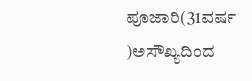ಪೂಜಾರಿ(31ವರ್ಷ )ಅಸೌಖ್ಯದಿಂದ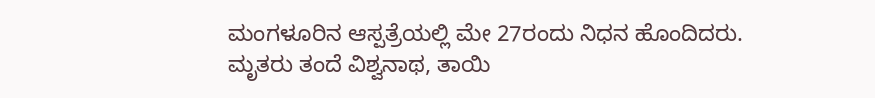ಮಂಗಳೂರಿನ ಆಸ್ಪತ್ರೆಯಲ್ಲಿ ಮೇ 27ರಂದು ನಿಧನ ಹೊಂದಿದರು.
ಮೃತರು ತಂದೆ ವಿಶ್ವನಾಥ, ತಾಯಿ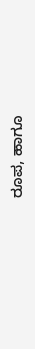ರೂಪ, ಹಾಗೂ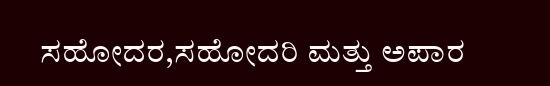ಸಹೋದರ,ಸಹೋದರಿ ಮತ್ತು ಅಪಾರ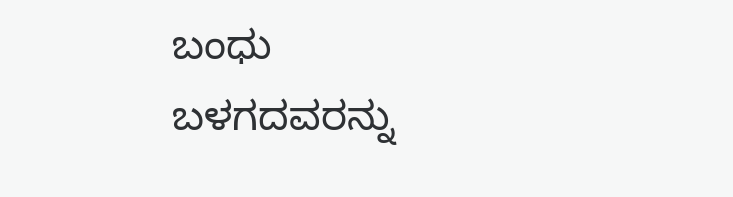ಬಂಧು ಬಳಗದವರನ್ನು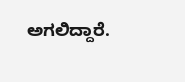ಅಗಲಿದ್ದಾರೆ.